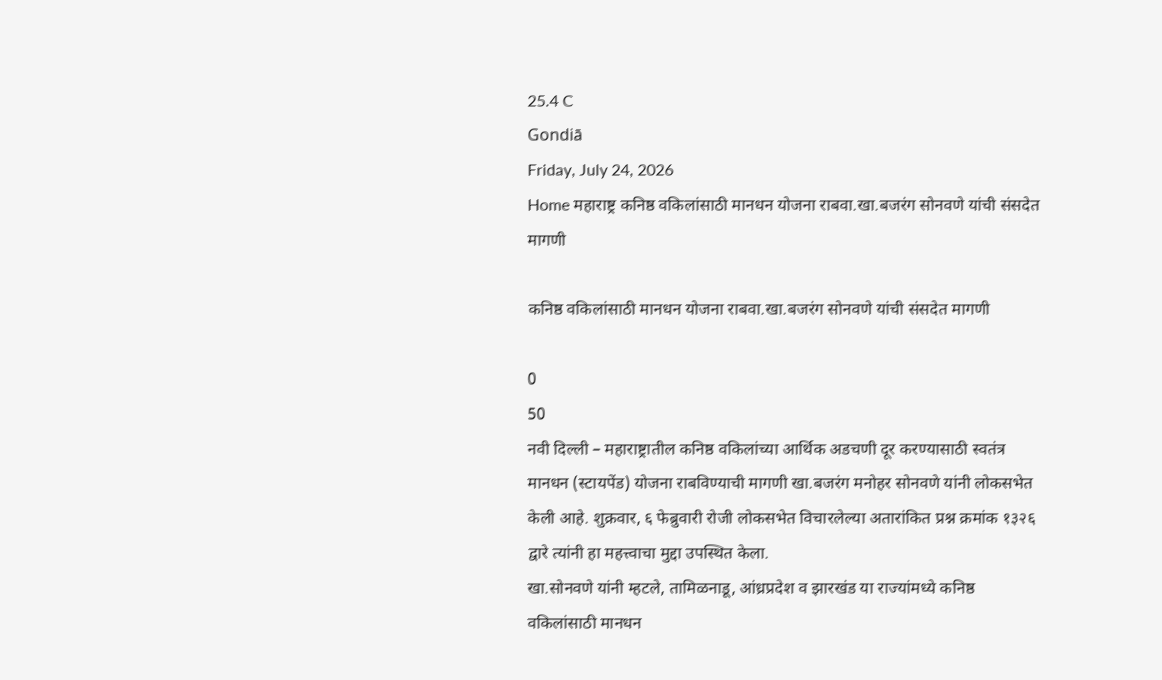25.4 C
Gondiā
Friday, July 24, 2026
Home महाराष्ट्र कनिष्ठ वकिलांसाठी मानधन योजना राबवा.खा.बजरंग सोनवणे यांची संसदेत मागणी

कनिष्ठ वकिलांसाठी मानधन योजना राबवा.खा.बजरंग सोनवणे यांची संसदेत मागणी

0
50
नवी दिल्ली – महाराष्ट्रातील कनिष्ठ वकिलांच्या आर्थिक अडचणी दूर करण्यासाठी स्वतंत्र मानधन (स्टायपेंड) योजना राबविण्याची मागणी खा.बजरंग मनोहर सोनवणे यांनी लोकसभेत केली आहे. शुक्रवार, ६ फेब्रुवारी रोजी लोकसभेत विचारलेल्या अतारांकित प्रश्न क्रमांक १३२६ द्वारे त्यांनी हा महत्त्वाचा मुद्दा उपस्थित केला.
खा.सोनवणे यांनी म्हटले, तामिळनाडू, आंध्रप्रदेश व झारखंड या राज्यांमध्ये कनिष्ठ वकिलांसाठी मानधन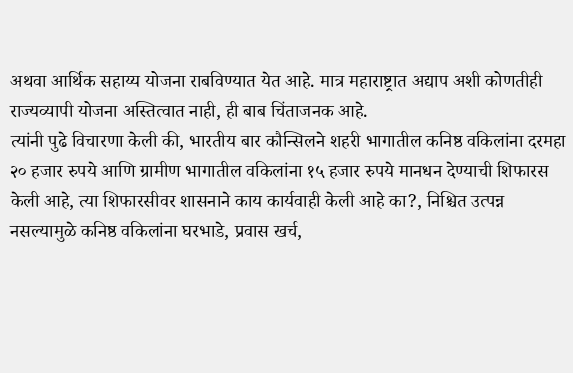अथवा आर्थिक सहाय्य योजना राबविण्यात येत आहे. मात्र महाराष्ट्रात अद्याप अशी कोणतीही राज्यव्यापी योजना अस्तित्वात नाही, ही बाब चिंताजनक आहे.
त्यांनी पुढे विचारणा केली की, भारतीय बार कौन्सिलने शहरी भागातील कनिष्ठ वकिलांना दरमहा २० हजार रुपये आणि ग्रामीण भागातील वकिलांना १५ हजार रुपये मानधन देण्याची शिफारस केली आहे, त्या शिफारसीवर शासनाने काय कार्यवाही केली आहे का?, निश्चित उत्पन्न नसल्यामुळे कनिष्ठ वकिलांना घरभाडे, प्रवास खर्च,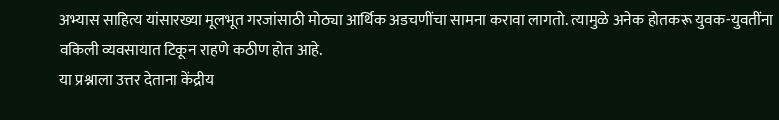अभ्यास साहित्य यांसारख्या मूलभूत गरजांसाठी मोठ्या आर्थिक अडचणींचा सामना करावा लागतो. त्यामुळे अनेक होतकरू युवक-युवतींना वकिली व्यवसायात टिकून राहणे कठीण होत आहे.
या प्रश्नाला उत्तर देताना केंद्रीय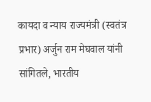कायदा व न्याय राज्यमंत्री (स्वतंत्र प्रभार) अर्जुन राम मेघवाल यांनी सांगितले, भारतीय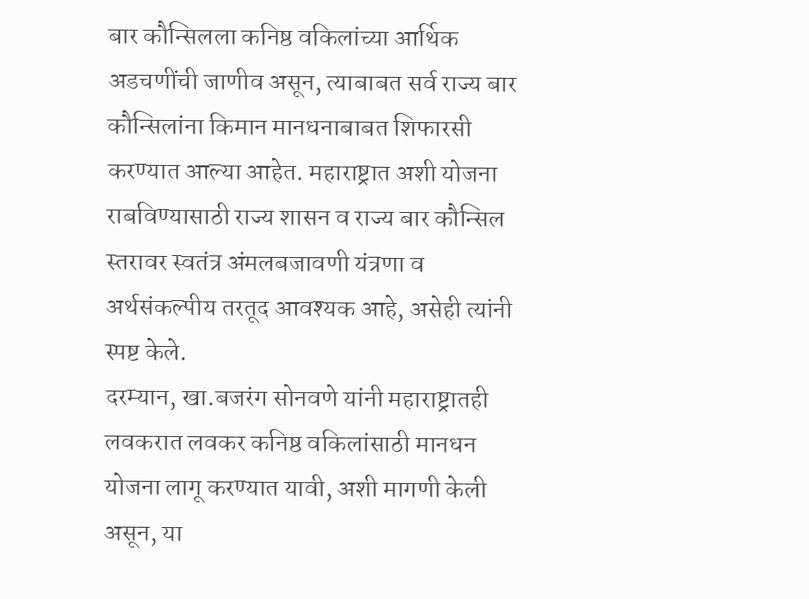बार कौन्सिलला कनिष्ठ वकिलांच्या आर्थिक अडचणींची जाणीव असून, त्याबाबत सर्व राज्य बार कौन्सिलांना किमान मानधनाबाबत शिफारसी करण्यात आल्या आहेत. महाराष्ट्रात अशी योजना राबविण्यासाठी राज्य शासन व राज्य बार कौन्सिल स्तरावर स्वतंत्र अंमलबजावणी यंत्रणा व अर्थसंकल्पीय तरतूद आवश्यक आहे, असेही त्यांनी स्पष्ट केले.
दरम्यान, खा.बजरंग सोनवणे यांनी महाराष्ट्रातही लवकरात लवकर कनिष्ठ वकिलांसाठी मानधन योजना लागू करण्यात यावी, अशी मागणी केली असून, या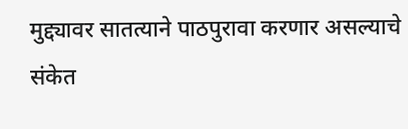मुद्द्यावर सातत्याने पाठपुरावा करणार असल्याचे संकेत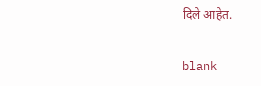दिले आहेत.

blank